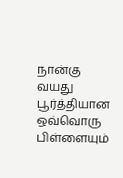நான்கு வயது பூர்த்தியான ஒவ்வொரு பிள்ளையும்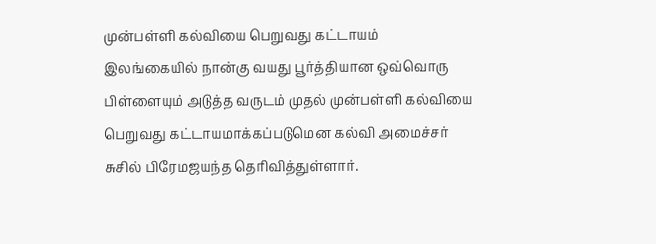முன்பள்ளி கல்வியை பெறுவது கட்டாயம்
இலங்கையில் நான்கு வயது பூர்த்தியான ஒவ்வொரு பிள்ளையும் அடுத்த வருடம் முதல் முன்பள்ளி கல்வியை பெறுவது கட்டாயமாக்கப்படுமென கல்வி அமைச்சர் சுசில் பிரேமஜயந்த தெரிவித்துள்ளார்.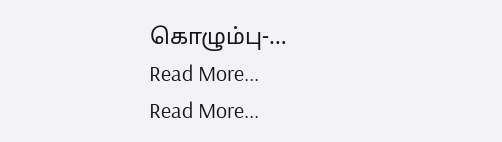கொழும்பு-…
Read More...
Read More...